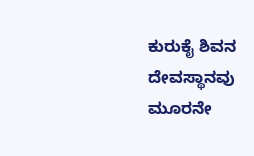ಕುರುಕೈ ಶಿವನ ದೇವಸ್ಥಾನವು ಮೂರನೇ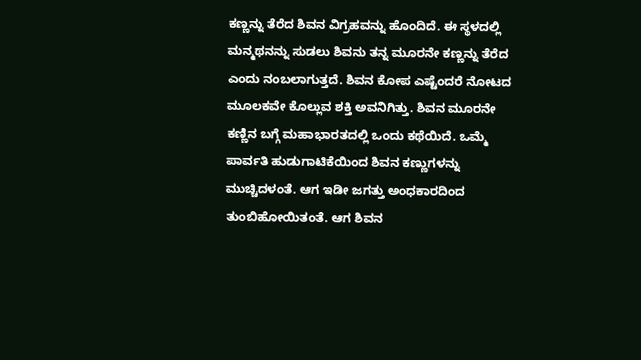ಕಣ್ಣನ್ನು ತೆರೆದ ಶಿವನ ವಿಗ್ರಹವನ್ನು ಹೊಂದಿದೆ. ಈ ಸ್ಥಳದಲ್ಲಿ ಮನ್ಮಥನನ್ನು ಸುಡಲು ಶಿವನು ತನ್ನ ಮೂರನೇ ಕಣ್ಣನ್ನು ತೆರೆದ ಎಂದು ನಂಬಲಾಗುತ್ತದೆ. ಶಿವನ ಕೋಪ ಎಷ್ಟೆಂದರೆ ನೋಟದ ಮೂಲಕವೇ ಕೊಲ್ಲುವ ಶಕ್ತಿ ಅವನಿಗಿತ್ತು. ಶಿವನ ಮೂರನೇ ಕಣ್ಣಿನ ಬಗ್ಗೆ ಮಹಾಭಾರತದಲ್ಲಿ ಒಂದು ಕಥೆಯಿದೆ. ಒಮ್ಮೆ ಪಾರ್ವತಿ ಹುಡುಗಾಟಿಕೆಯಿಂದ ಶಿವನ ಕಣ್ಣುಗಳನ್ನು ಮುಚ್ಚಿದಳಂತೆ. ಆಗ ಇಡೀ ಜಗತ್ತು ಅಂಧಕಾರದಿಂದ ತುಂಬಿಹೋಯಿತಂತೆ. ಆಗ ಶಿವನ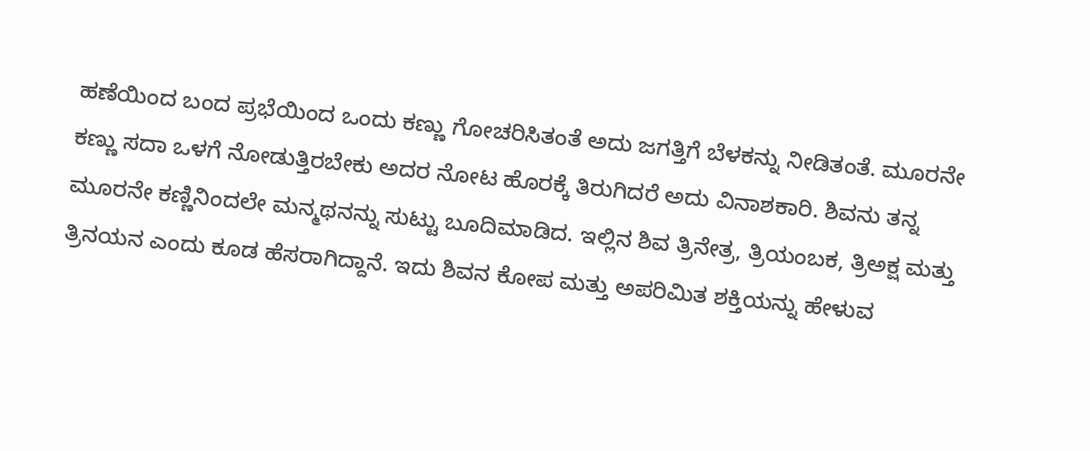ಹಣೆಯಿಂದ ಬಂದ ಪ್ರಭೆಯಿಂದ ಒಂದು ಕಣ್ಣು ಗೋಚರಿಸಿತಂತೆ ಅದು ಜಗತ್ತಿಗೆ ಬೆಳಕನ್ನು ನೀಡಿತಂತೆ. ಮೂರನೇ ಕಣ್ಣು ಸದಾ ಒಳಗೆ ನೋಡುತ್ತಿರಬೇಕು ಅದರ ನೋಟ ಹೊರಕ್ಕೆ ತಿರುಗಿದರೆ ಅದು ವಿನಾಶಕಾರಿ. ಶಿವನು ತನ್ನ ಮೂರನೇ ಕಣ್ಣಿನಿಂದಲೇ ಮನ್ಮಥನನ್ನು ಸುಟ್ಟು ಬೂದಿಮಾಡಿದ. ಇಲ್ಲಿನ ಶಿವ ತ್ರಿನೇತ್ರ, ತ್ರಿಯಂಬಕ, ತ್ರಿಅಕ್ಷ ಮತ್ತು ತ್ರಿನಯನ ಎಂದು ಕೂಡ ಹೆಸರಾಗಿದ್ದಾನೆ. ಇದು ಶಿವನ ಕೋಪ ಮತ್ತು ಅಪರಿಮಿತ ಶಕ್ತಿಯನ್ನು ಹೇಳುವ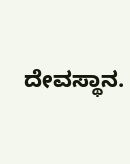ದೇವಸ್ಥಾನ.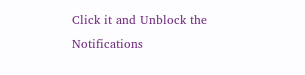Click it and Unblock the Notifications